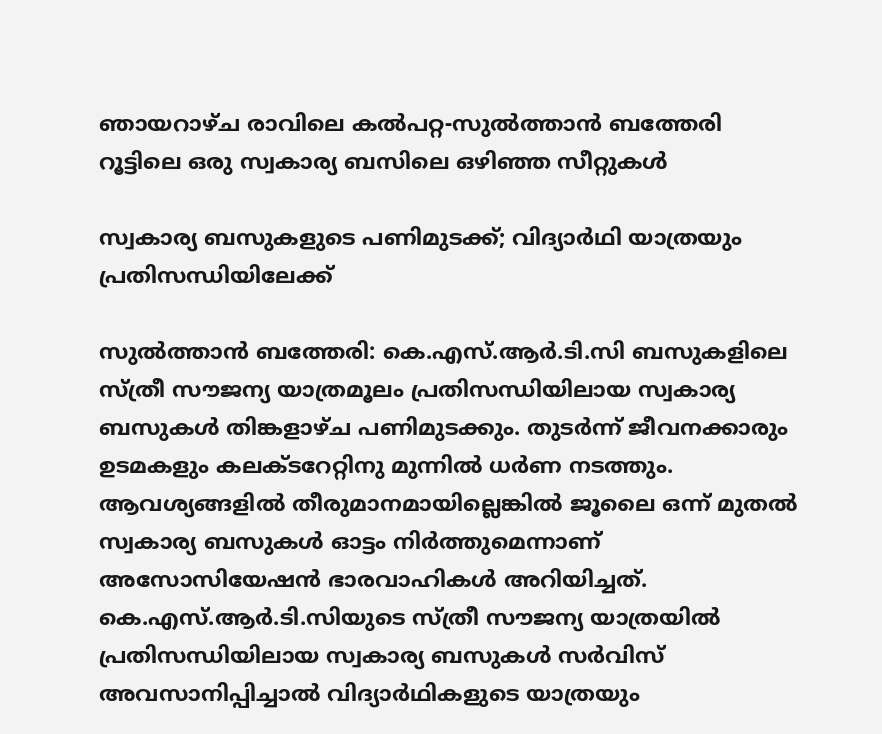ഞായറാഴ്ച രാവിലെ കൽപറ്റ-സുൽത്താൻ ബത്തേരി റൂട്ടിലെ ഒരു സ്വകാര്യ ബസിലെ ഒഴിഞ്ഞ സീറ്റുകൾ

സ്വകാര്യ ബസുകളുടെ പണിമുടക്ക്; വിദ്യാർഥി യാത്രയും പ്രതിസന്ധിയിലേക്ക്

സുൽത്താൻ ബത്തേരി: കെ.എസ്.ആർ.ടി.സി ബസു‌കളിലെ സ്ത്രീ സൗജന്യ യാത്രമൂലം പ്രതിസന്ധിയിലായ സ്വകാര്യ ബസുകൾ തിങ്കളാഴ്ച പണിമുടക്കും. തുടർന്ന് ജീവനക്കാരും ഉടമകളും കലക്ടറേറ്റിനു മുന്നിൽ ധർണ നടത്തും. ആവശ്യങ്ങളിൽ തീരുമാനമായില്ലെങ്കിൽ ജൂലൈ ഒന്ന് മുതൽ സ്വകാര്യ ബസുകൾ ഓട്ടം നിർത്തുമെന്നാണ് അസോസിയേഷൻ ഭാരവാഹികൾ അറിയിച്ചത്. കെ.എസ്.ആർ.ടി.സിയുടെ സ്ത്രീ സൗജന്യ യാത്രയിൽ പ്രതിസന്ധിയിലായ സ്വകാര്യ ബസുകൾ സർവിസ് അവസാനിപ്പിച്ചാൽ വിദ്യാർഥികളുടെ യാത്രയും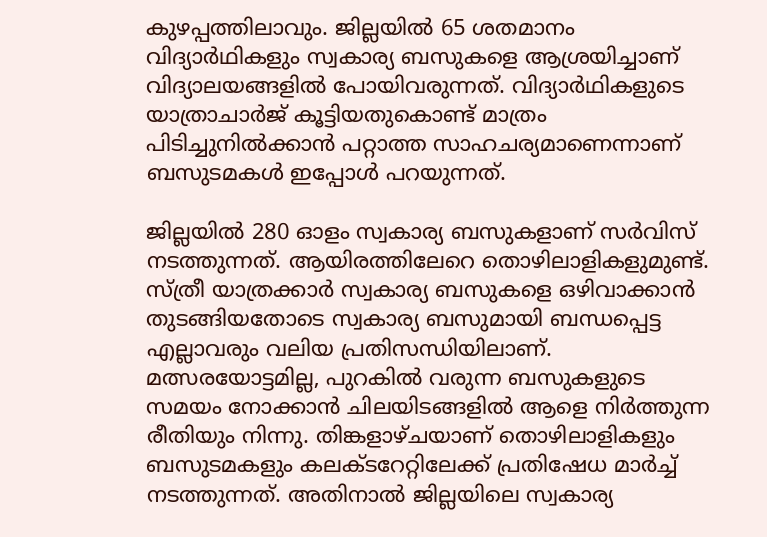കുഴപ്പത്തിലാവും. ജില്ലയിൽ 65 ശതമാനം വിദ്യാർഥികളും സ്വകാര്യ ബസുകളെ ആശ്രയിച്ചാണ് വിദ്യാലയങ്ങളിൽ പോയിവരുന്നത്. വിദ്യാർഥികളുടെ യാത്രാചാർജ് കൂട്ടിയതുകൊണ്ട് മാത്രം പിടിച്ചുനിൽക്കാൻ പറ്റാത്ത സാഹചര്യമാണെന്നാണ് ബസുടമകൾ ഇപ്പോൾ പറയുന്നത്.

ജില്ലയിൽ 280 ഓളം സ്വകാര്യ ബസുകളാണ് സർവിസ് നടത്തുന്നത്. ആയിരത്തിലേറെ തൊഴിലാളികളുമുണ്ട്. സ്ത്രീ യാത്രക്കാർ സ്വകാര്യ ബസുകളെ ഒഴിവാക്കാൻ തുടങ്ങിയതോടെ സ്വകാര്യ ബസുമായി ബന്ധപ്പെട്ട എല്ലാവരും വലിയ പ്രതിസന്ധിയിലാണ്. മത്സരയോട്ടമില്ല, പുറകിൽ വരുന്ന ബസുകളുടെ സമയം നോക്കാൻ ചിലയിടങ്ങളിൽ ആളെ നിർത്തുന്ന രീതിയും നിന്നു. തിങ്കളാഴ്ചയാണ് തൊഴിലാളികളും ബസുടമകളും കലക്ടറേറ്റിലേക്ക് പ്രതിഷേധ മാർച്ച് നടത്തുന്നത്. അതിനാൽ ജില്ലയിലെ സ്വകാര്യ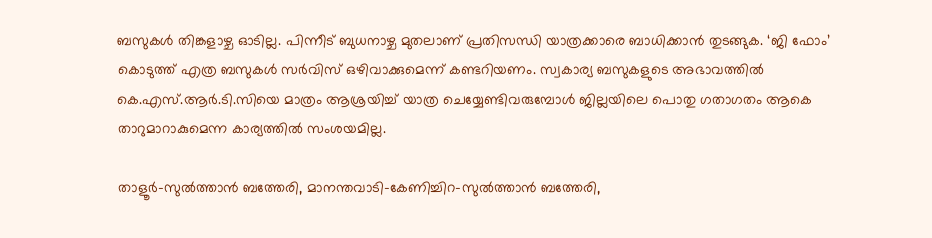ബസുകൾ തിങ്കളാഴ്ച ഓടില്ല. പിന്നീട് ബുധനാഴ്ച മുതലാണ് പ്രതിസന്ധി യാത്രക്കാരെ ബാധിക്കാൻ തുടങ്ങുക. ‘ജി ഫോം’ കൊടുത്ത് എത്ര ബസുകൾ സർവിസ് ഒഴിവാക്കുമെന്ന് കണ്ടറിയണം. സ്വകാര്യ ബസുകളുടെ അഭാവത്തിൽ കെ.എസ്.ആർ.ടി.സിയെ മാത്രം ആശ്രയിച്ച് യാത്ര ചെയ്യേണ്ടിവരുമ്പോൾ ജില്ലയിലെ പൊതു ഗതാഗതം ആകെ താറുമാറാകുമെന്ന കാര്യത്തിൽ സംശയമില്ല.

താളൂർ-സുല്‍ത്താൻ ബത്തേരി, മാനന്തവാടി-കേണിച്ചിറ-സുൽത്താൻ ബത്തേരി,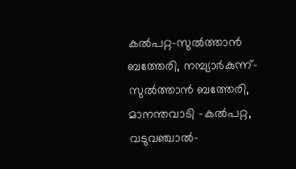കൽപറ്റ-സുൽത്താൻ ബത്തേരി, നമ്പ്യാർകുന്ന്-സുൽത്താൻ ബത്തേരി, മാനന്തവാടി -കൽപറ്റ, വടുവഞ്ചാൽ-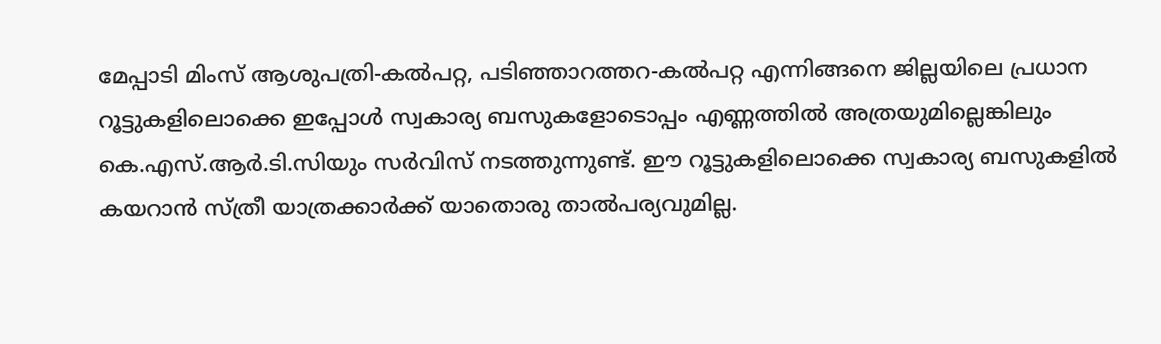മേപ്പാടി മിംസ് ആശുപത്രി-കൽപറ്റ, പടിഞ്ഞാറത്തറ-കൽപറ്റ എന്നിങ്ങനെ ജില്ലയിലെ പ്രധാന റൂട്ടുകളിലൊക്കെ ഇപ്പോൾ സ്വകാര്യ ബസുകളോടൊപ്പം എണ്ണത്തിൽ അത്രയുമില്ലെങ്കിലും കെ.എസ്.ആർ.ടി.സിയും സർവിസ് നടത്തുന്നുണ്ട്. ഈ റൂട്ടുകളിലൊക്കെ സ്വകാര്യ ബസുകളിൽ കയറാൻ സ്ത്രീ യാത്രക്കാർക്ക് യാതൊരു താൽപര്യവുമില്ല.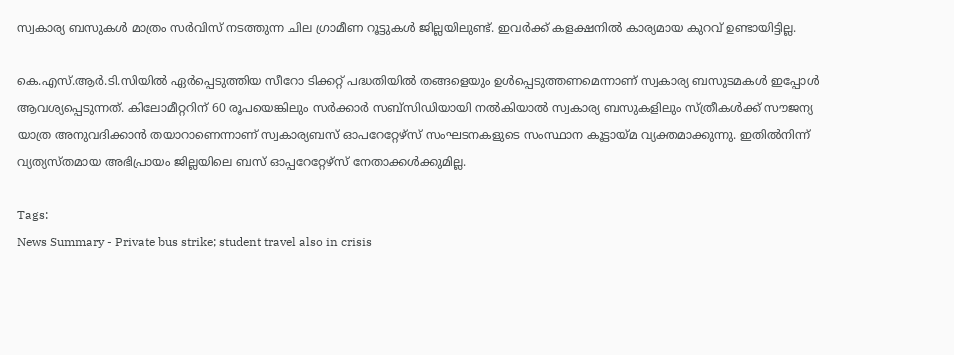സ്വകാര്യ ബസുകൾ മാത്രം സർവിസ് നടത്തുന്ന ചില ഗ്രാമീണ റൂട്ടുകൾ ജില്ലയിലുണ്ട്. ഇവർക്ക് കളക്ഷനിൽ കാര്യമായ കുറവ് ഉണ്ടായിട്ടില്ല.

കെ.എസ്.ആർ.ടി.സിയിൽ ഏർപ്പെടുത്തിയ സീറോ ടിക്കറ്റ് പദ്ധതിയില്‍ തങ്ങളെയും ഉള്‍പ്പെടുത്തണമെന്നാണ് സ്വകാര്യ ബസുടമകൾ ഇപ്പോൾ ആവശ്യപ്പെടുന്നത്. കിലോമീറ്ററിന് 60 രൂപയെങ്കിലും സർക്കാർ സബ്‌സിഡിയായി നല്‍കിയാല്‍ സ്വകാര്യ ബസുകളിലും സ്ത്രീകള്‍ക്ക് സൗജന്യ യാത്ര അനുവദിക്കാൻ തയാറാണെന്നാണ് സ്വകാര്യബസ് ഓപറേറ്റേഴ്സ് സംഘടനകളുടെ സംസ്ഥാന കൂട്ടായ്മ വ്യക്തമാക്കുന്നു. ഇതിൽനിന്ന് വ്യത്യസ്തമായ അഭിപ്രായം ജില്ലയിലെ ബസ് ഓപ്പറേറ്റേഴ്സ് നേതാക്കൾക്കുമില്ല.

Tags:
News Summary - Private bus strike; student travel also in crisis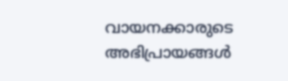വായനക്കാരുടെ അഭിപ്രായങ്ങള്‍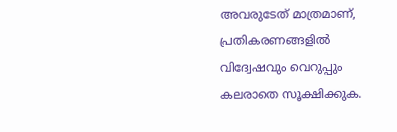അവരുടേത് മാത്രമാണ്, പ്രതികരണങ്ങളിൽ വിദ്വേഷവും വെറുപ്പും കലരാതെ സൂക്ഷിക്കുക.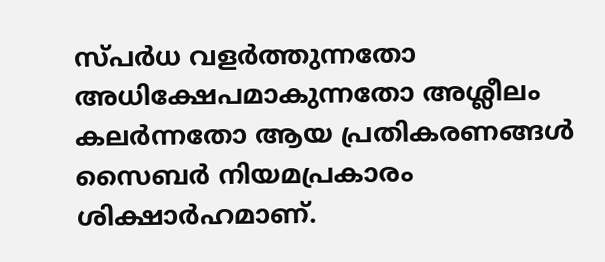സ്പർധ വളർത്തുന്നതോ അധിക്ഷേപമാകുന്നതോ അശ്ലീലം കലർന്നതോ ആയ പ്രതികരണങ്ങൾ സൈബർ നിയമപ്രകാരം ശിക്ഷാർഹമാണ്.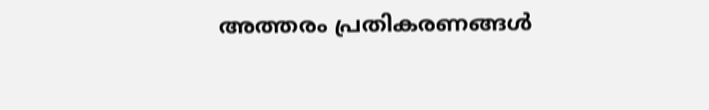അത്തരം പ്രതികരണങ്ങൾ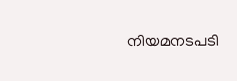നിയമനടപടി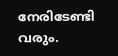നേരിടേണ്ടി വരും.